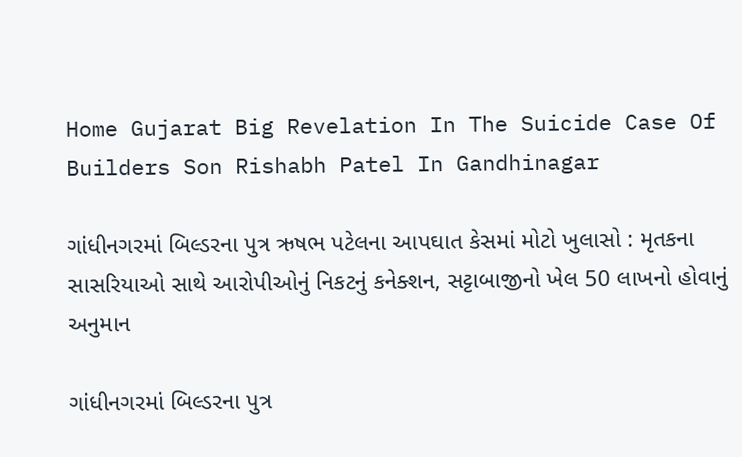Home Gujarat Big Revelation In The Suicide Case Of Builders Son Rishabh Patel In Gandhinagar

ગાંધીનગરમાં બિલ્ડરના પુત્ર ઋષભ પટેલના આપઘાત કેસમાં મોટો ખુલાસો : મૃતકના સાસરિયાઓ સાથે આરોપીઓનું નિકટનું કનેક્શન, સટ્ટાબાજીનો ખેલ 50 લાખનો હોવાનું અનુમાન

ગાંધીનગરમાં બિલ્ડરના પુત્ર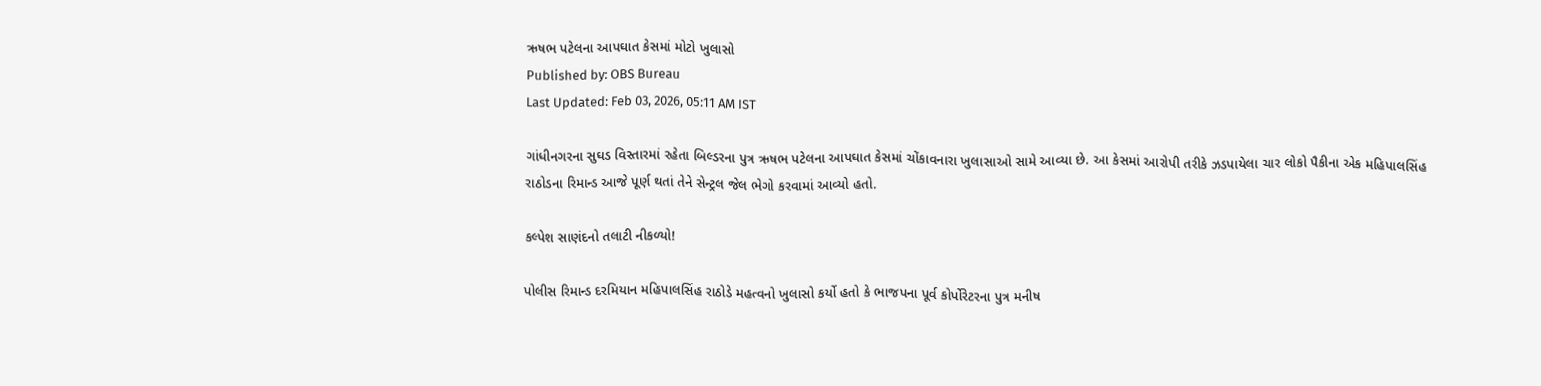ઋષભ પટેલના આપઘાત કેસમાં મોટો ખુલાસો
Published by: OBS Bureau
Last Updated: Feb 03, 2026, 05:11 AM IST

ગાંધીનગરના સુઘડ વિસ્તારમાં રહેતા બિલ્ડરના પુત્ર ઋષભ પટેલના આપઘાત કેસમાં ચોંકાવનારા ખુલાસાઓ સામે આવ્યા છે. આ કેસમાં આરોપી તરીકે ઝડપાયેલા ચાર લોકો પૈકીના એક મહિપાલસિંહ રાઠોડના રિમાન્ડ આજે પૂર્ણ થતાં તેને સેન્ટ્રલ જેલ ભેગો કરવામાં આવ્યો હતો.

કલ્પેશ સાણંદનો તલાટી નીકળ્યો!

પોલીસ રિમાન્ડ દરમિયાન મહિપાલસિંહ રાઠોડે મહત્વનો ખુલાસો કર્યો હતો કે ભાજપના પૂર્વ કોર્પોરેટરના પુત્ર મનીષ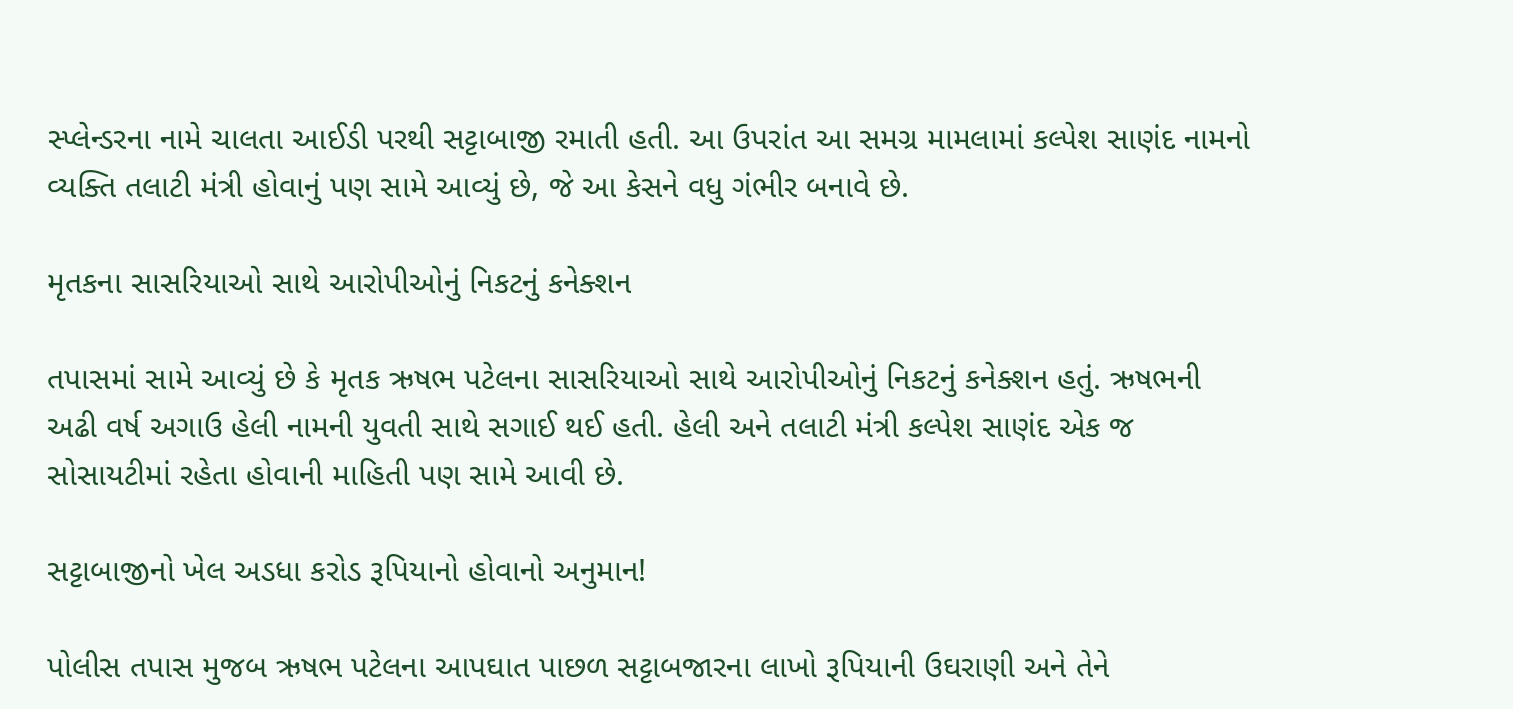સ્પ્લેન્ડરના નામે ચાલતા આઈડી પરથી સટ્ટાબાજી રમાતી હતી. આ ઉપરાંત આ સમગ્ર મામલામાં કલ્પેશ સાણંદ નામનો વ્યક્તિ તલાટી મંત્રી હોવાનું પણ સામે આવ્યું છે, જે આ કેસને વધુ ગંભીર બનાવે છે.

મૃતકના સાસરિયાઓ સાથે આરોપીઓનું નિકટનું કનેક્શન

તપાસમાં સામે આવ્યું છે કે મૃતક ઋષભ પટેલના સાસરિયાઓ સાથે આરોપીઓનું નિકટનું કનેક્શન હતું. ઋષભની અઢી વર્ષ અગાઉ હેલી નામની યુવતી સાથે સગાઈ થઈ હતી. હેલી અને તલાટી મંત્રી કલ્પેશ સાણંદ એક જ સોસાયટીમાં રહેતા હોવાની માહિતી પણ સામે આવી છે.

સટ્ટાબાજીનો ખેલ અડધા કરોડ રૂપિયાનો હોવાનો અનુમાન!

પોલીસ તપાસ મુજબ ઋષભ પટેલના આપઘાત પાછળ સટ્ટાબજારના લાખો રૂપિયાની ઉઘરાણી અને તેને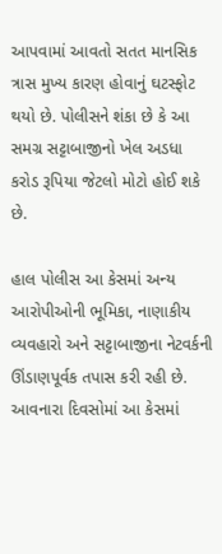આપવામાં આવતો સતત માનસિક ત્રાસ મુખ્ય કારણ હોવાનું ઘટસ્ફોટ થયો છે. પોલીસને શંકા છે કે આ સમગ્ર સટ્ટાબાજીનો ખેલ અડધા કરોડ રૂપિયા જેટલો મોટો હોઈ શકે છે.

હાલ પોલીસ આ કેસમાં અન્ય આરોપીઓની ભૂમિકા, નાણાકીય વ્યવહારો અને સટ્ટાબાજીના નેટવર્કની ઊંડાણપૂર્વક તપાસ કરી રહી છે. આવનારા દિવસોમાં આ કેસમાં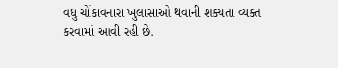વધુ ચોંકાવનારા ખુલાસાઓ થવાની શક્યતા વ્યક્ત કરવામાં આવી રહી છે.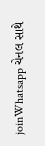joinWhatsapp ચેનલ સાથે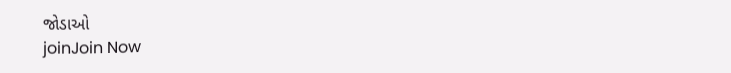જોડાઓ
joinJoin Now